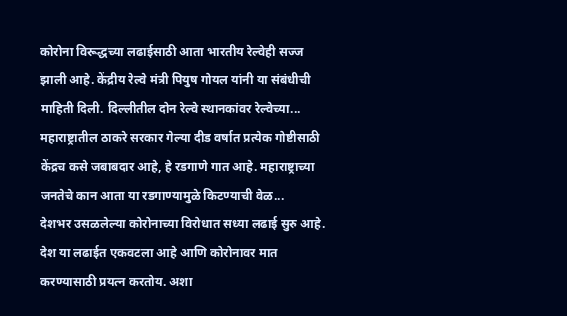कोरोना विरूद्धच्या लढाईसाठी आता भारतीय रेल्वेही सज्ज झाली आहे. केंद्रीय रेल्वे मंत्री पियुष गोयल यांनी या संबंधीची माहिती दिली. दिल्लीतील दोन रेल्वे स्थानकांवर रेल्वेच्या...
महाराष्ट्रातील ठाकरे सरकार गेल्या दीड वर्षात प्रत्येक गोष्टीसाठी केंद्रच कसे जबाबदार आहे, हे रडगाणे गात आहे. महाराष्ट्राच्या जनतेचे कान आता या रडगाण्यामुळे किटण्याची वेळ...
देशभर उसळलेल्या कोरोनाच्या विरोधात सध्या लढाई सुरु आहे. देश या लढाईत एकवटला आहे आणि कोरोनावर मात करण्यासाठी प्रयत्न करतोय. अशा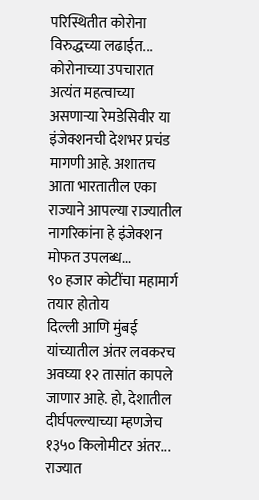परिस्थितीत कोरोना विरुद्धच्या लढाईत...
कोरोनाच्या उपचारात अत्यंत महत्वाच्या असणाऱ्या रेमडेसिवीर या इंजेक्शनची देशभर प्रचंड मागणी आहे. अशातच आता भारतातील एका राज्याने आपल्या राज्यातील नागरिकांना हे इंजेक्शन मोफत उपलब्ध...
९० हजार कोटींचा महामार्ग तयार होतोय
दिल्ली आणि मुंबई यांच्यातील अंतर लवकरच अवघ्या १२ तासांत कापले जाणार आहे. हो, देशातील दीर्घपल्ल्याच्या म्हणजेच १३५० किलोमीटर अंतर...
राज्यात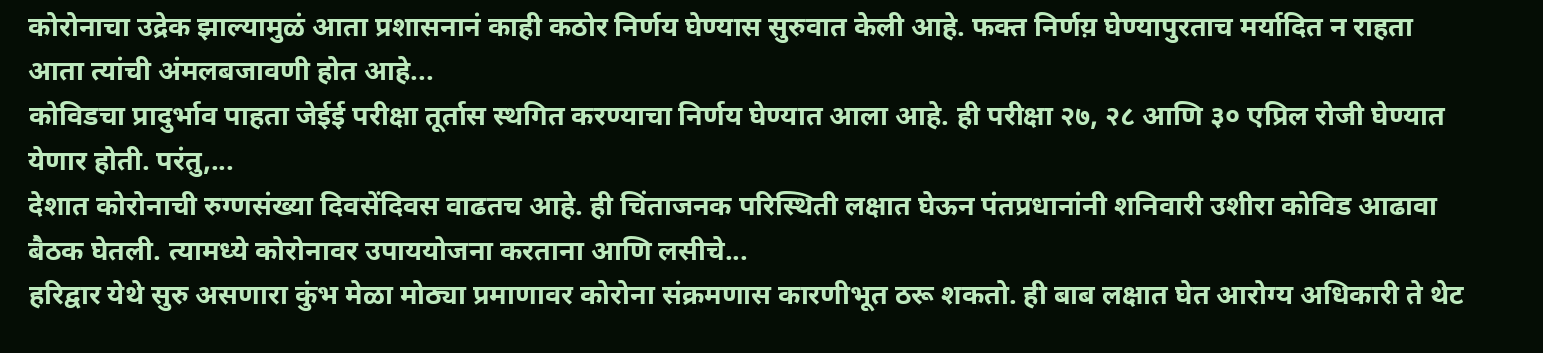कोरोनाचा उद्रेक झाल्यामुळं आता प्रशासनानं काही कठोर निर्णय घेण्यास सुरुवात केली आहे. फक्त निर्णय़ घेण्यापुरताच मर्यादित न राहता आता त्यांची अंमलबजावणी होत आहे...
कोविडचा प्रादुर्भाव पाहता जेईई परीक्षा तूर्तास स्थगित करण्याचा निर्णय घेण्यात आला आहे. ही परीक्षा २७, २८ आणि ३० एप्रिल रोजी घेण्यात येणार होती. परंतु,...
देशात कोरोनाची रुग्णसंख्या दिवसेंदिवस वाढतच आहे. ही चिंताजनक परिस्थिती लक्षात घेऊन पंतप्रधानांनी शनिवारी उशीरा कोविड आढावा बैठक घेतली. त्यामध्ये कोरोनावर उपाययोजना करताना आणि लसीचे...
हरिद्वार येथे सुरु असणारा कुंभ मेळा मोठ्या प्रमाणावर कोरोना संक्रमणास कारणीभूत ठरू शकतो. ही बाब लक्षात घेत आरोग्य अधिकारी ते थेट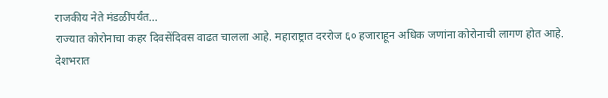राजकीय नेते मंडळींपर्यंत...
राज्यात कोरोनाचा कहर दिवसेंदिवस वाढत चालला आहे. महाराष्ट्रात दररोज ६० हजाराहून अधिक जणांना कोरोनाची लागण होत आहे. देशभरात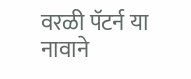वरळी पॅटर्न या नावाने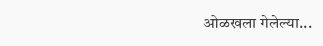ओळखला गेलेल्या...